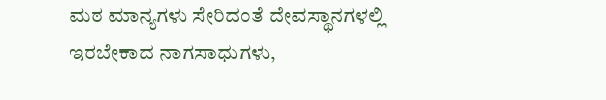ಮಠ ಮಾನ್ಯಗಳು ಸೇರಿದಂತೆ ದೇವಸ್ಥಾನಗಳಲ್ಲಿ ಇರಬೇಕಾದ ನಾಗಸಾಧುಗಳು,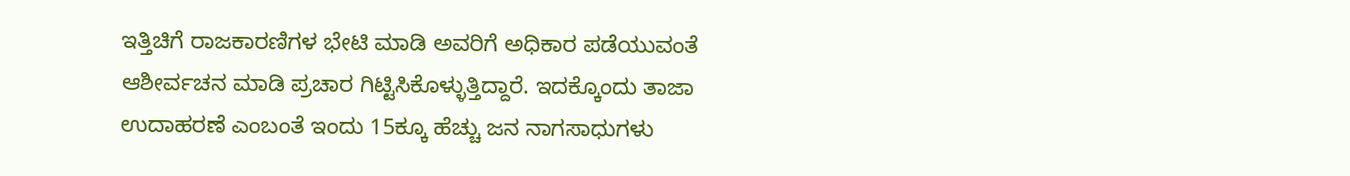ಇತ್ತಿಚಿಗೆ ರಾಜಕಾರಣಿಗಳ ಭೇಟಿ ಮಾಡಿ ಅವರಿಗೆ ಅಧಿಕಾರ ಪಡೆಯುವಂತೆ ಆಶೀರ್ವಚನ ಮಾಡಿ ಪ್ರಚಾರ ಗಿಟ್ಟಿಸಿಕೊಳ್ಳುತ್ತಿದ್ದಾರೆ. ಇದಕ್ಕೊಂದು ತಾಜಾ ಉದಾಹರಣೆ ಎಂಬಂತೆ ಇಂದು 15ಕ್ಕೂ ಹೆಚ್ಚು ಜನ ನಾಗಸಾಧುಗಳು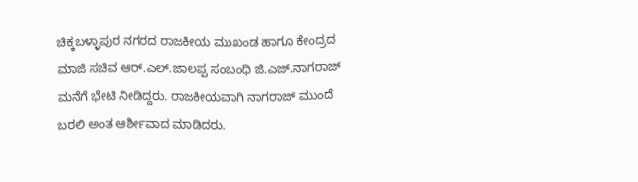ಚಿಕ್ಕಬಳ್ಳಾಪುರ ನಗರದ ರಾಜಕೀಯ ಮುಖಂಡ ಹಾಗೂ ಕೇಂದ್ರದ ಮಾಜಿ ಸಚಿವ ಆರ್.ಎಲ್.ಜಾಲಪ್ಪ ಸಂಬಂಧಿ ಜಿ.ಎಜ್.ನಾಗರಾಜ್ ಮನೆಗೆ ಭೇಟಿ ನೀಡಿದ್ದರು. ರಾಜಕೀಯವಾಗಿ ನಾಗರಾಜ್ ಮುಂದೆ ಬರಲಿ ಅಂತ ಆರ್ಶೀವಾದ ಮಾಡಿದರು.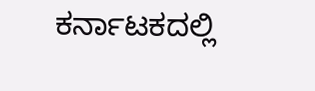ಕರ್ನಾಟಕದಲ್ಲಿ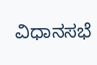ವಿಧಾನಸಭೆ